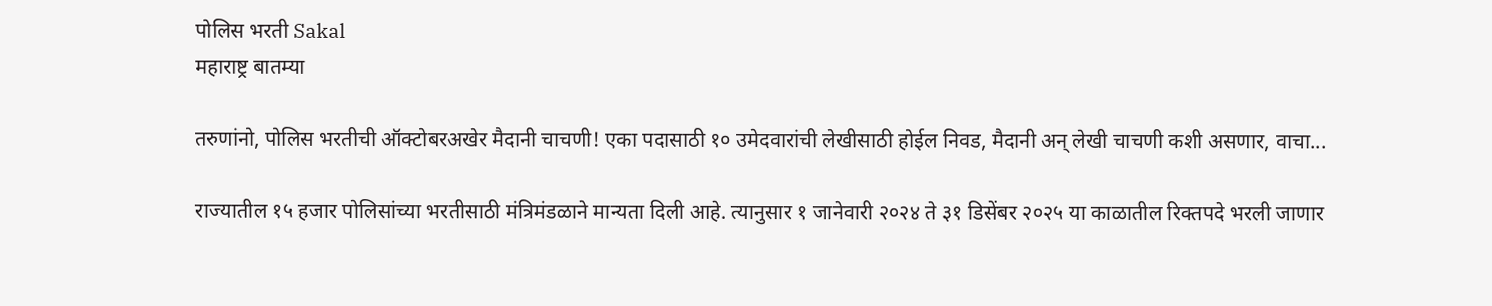पोलिस भरती Sakal
महाराष्ट्र बातम्या

तरुणांनो, पोलिस भरतीची ऑक्टोबरअखेर मैदानी चाचणी! एका पदासाठी १० उमेदवारांची लेखीसाठी होईल निवड, मैदानी अन्‌ लेखी चाचणी कशी असणार, वाचा...

राज्यातील १५ हजार पोलिसांच्या भरतीसाठी मंत्रिमंडळाने मान्यता दिली आहे. त्यानुसार १ जानेवारी २०२४ ते ३१ डिसेंबर २०२५ या काळातील रिक्तपदे भरली जाणार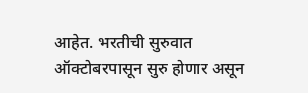आहेत. भरतीची सुरुवात ऑक्टोबरपासून सुरु होणार असून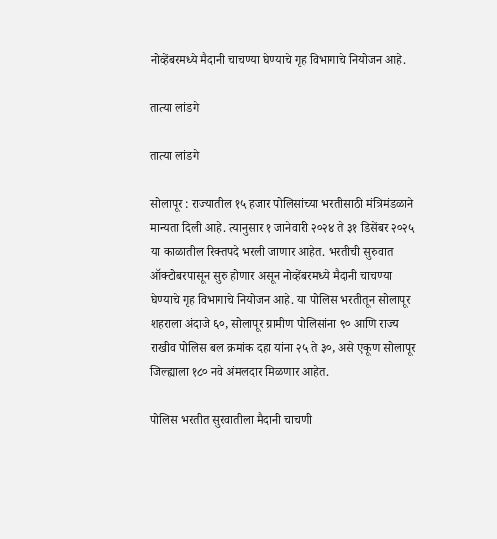नोव्हेंबरमध्ये मैदानी चाचण्या घेण्याचे गृह विभागाचे नियोजन आहे.

तात्या लांडगे

तात्या लांडगे

सोलापूर : राज्यातील १५ हजार पोलिसांच्या भरतीसाठी मंत्रिमंडळाने मान्यता दिली आहे. त्यानुसार १ जानेवारी २०२४ ते ३१ डिसेंबर २०२५ या काळातील रिक्तपदे भरली जाणार आहेत. भरतीची सुरुवात ऑक्टोबरपासून सुरु होणार असून नोव्हेंबरमध्ये मैदानी चाचण्या घेण्याचे गृह विभागाचे नियोजन आहे. या पोलिस भरतीतून सोलापूर शहराला अंदाजे ६०, सोलापूर ग्रामीण पोलिसांना ९० आणि राज्य राखीव पोलिस बल क्रमांक दहा यांना २५ ते ३०, असे एकूण सोलापूर जिल्ह्याला १८० नवे अंमलदार मिळणार आहेत.

पोलिस भरतीत सुरवातीला मैदानी चाचणी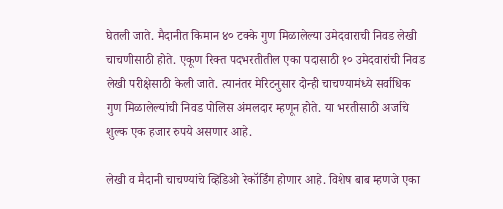घेतली जाते. मैदानीत किमान ४० टक्के गुण मिळालेल्या उमेदवाराची निवड लेखी चाचणीसाठी होते. एकूण रिक्त पदभरतीतील एका पदासाठी १० उमेदवारांची निवड लेखी परीक्षेसाठी केली जाते. त्यानंतर मेरिटनुसार दोन्ही चाचण्यामंध्ये सर्वाधिक गुण मिळालेल्यांची निवड पोलिस अंमलदार म्हणून होते. या भरतीसाठी अर्जाचे शुल्क एक हजार रुपये असणार आहे.

लेखी व मैदानी चाचण्यांचे व्हिडिओ रेकॉर्डिंग होणार आहे. विशेष बाब म्हणजे एका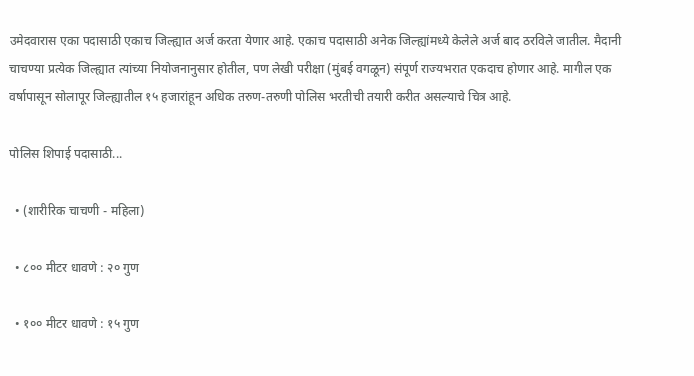उमेदवारास एका पदासाठी एकाच जिल्ह्यात अर्ज करता येणार आहे. एकाच पदासाठी अनेक जिल्ह्यांमध्ये केलेले अर्ज बाद ठरविले जातील. मैदानी चाचण्या प्रत्येक जिल्ह्यात त्यांच्या नियोजनानुसार होतील, पण लेखी परीक्षा (मुंबई वगळून) संपूर्ण राज्यभरात एकदाच होणार आहे. मागील एक वर्षापासून सोलापूर जिल्ह्यातील १५ हजारांहून अधिक तरुण-तरुणी पोलिस भरतीची तयारी करीत असल्याचे चित्र आहे.

पोलिस शिपाई पदासाठी...

  • (शारीरिक चाचणी - महिला)

  • ८०० मीटर धावणे : २० गुण

  • १०० मीटर धावणे : १५ गुण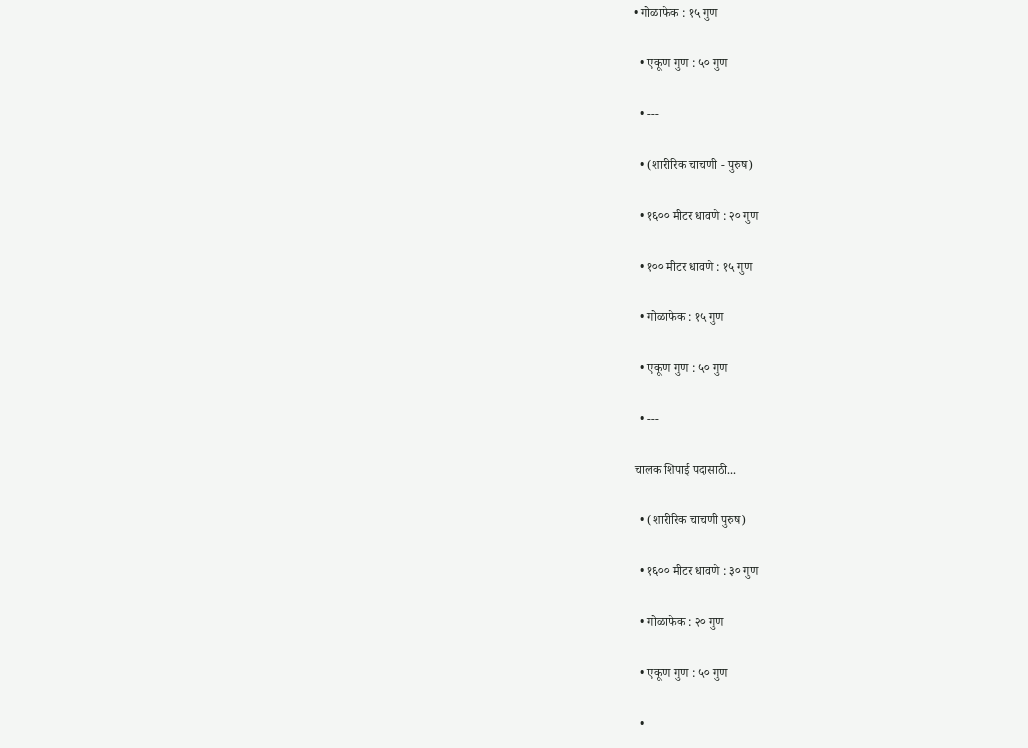• गोळाफेक : १५ गुण

  • एकूण गुण : ५० गुण

  • ---

  • (शारीरिक चाचणी - पुरुष)

  • १६०० मीटर धावणे : २० गुण

  • १०० मीटर धावणे : १५ गुण

  • गोळाफेक : १५ गुण

  • एकूण गुण : ५० गुण

  • ---

चालक शिपाई पदासाठी...

  • (शारीरिक चाचणी पुरुष)

  • १६०० मीटर धावणे : ३० गुण

  • गोळाफेक : २० गुण

  • एकूण गुण : ५० गुण

  •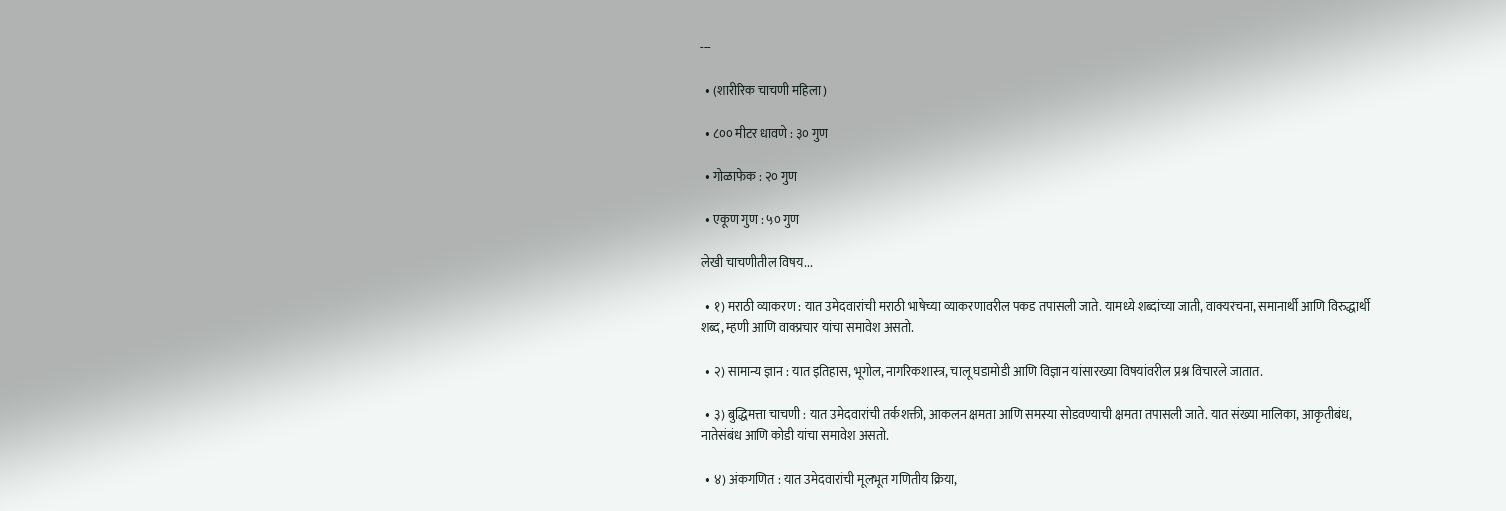---

  • (शारीरिक चाचणी महिला)

  • ८०० मीटर धावणे : ३० गुण

  • गोळाफेक : २० गुण

  • एकूण गुण : ५० गुण

लेखी चाचणीतील विषय...

  • १) मराठी व्याकरण : यात उमेदवारांची मराठी भाषेच्या व्याकरणावरील पकड तपासली जाते. यामध्ये शब्दांच्या जाती, वाक्यरचना, समानार्थी आणि विरुद्धार्थी शब्द, म्हणी आणि वाक्प्रचार यांचा समावेश असतो.

  • २) सामान्य ज्ञान : यात इतिहास, भूगोल, नागरिकशास्त्र, चालू घडामोडी आणि विज्ञान यांसारख्या विषयांवरील प्रश्न विचारले जातात.

  • ३) बुद्धिमत्ता चाचणी : यात उमेदवारांची तर्कशक्ती, आकलन क्षमता आणि समस्या सोडवण्याची क्षमता तपासली जाते. यात संख्या मालिका, आकृतीबंध, नातेसंबंध आणि कोडी यांचा समावेश असतो.

  • ४) अंकगणित : यात उमेदवारांची मूलभूत गणितीय क्रिया,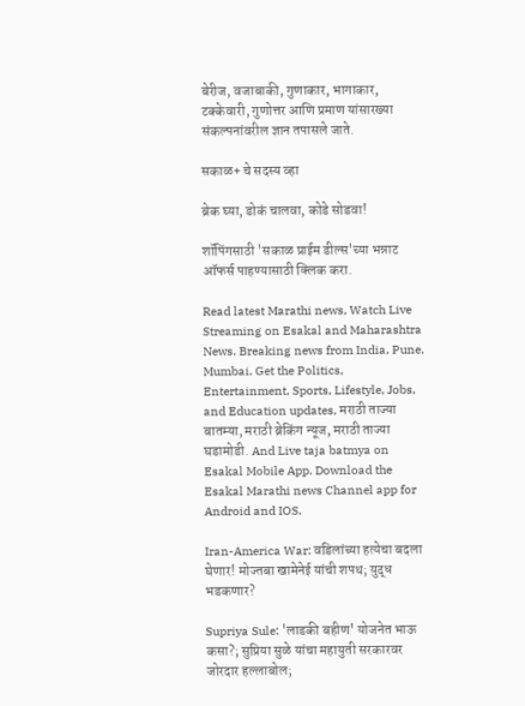बेरीज, वजाबाकी, गुणाकार, भागाकार, टक्केवारी, गुणोत्तर आणि प्रमाण यांसारख्या संकल्पनांवरील ज्ञान तपासले जाते.

सकाळ+ चे सदस्य व्हा

ब्रेक घ्या, डोकं चालवा, कोडे सोडवा!

शॉपिंगसाठी 'सकाळ प्राईम डील्स'च्या भन्नाट ऑफर्स पाहण्यासाठी क्लिक करा.

Read latest Marathi news, Watch Live Streaming on Esakal and Maharashtra News. Breaking news from India, Pune, Mumbai. Get the Politics, Entertainment, Sports, Lifestyle, Jobs, and Education updates, मराठी ताज्या बातम्या, मराठी ब्रेकिंग न्यूज, मराठी ताज्या घडामोडी. And Live taja batmya on Esakal Mobile App. Download the Esakal Marathi news Channel app for Android and IOS.

Iran-America War: वडिलांच्या हत्येचा बदला घेणार! मोज्तबा खामेनेई यांची शपथ; युद्ध भडकणार?

Supriya Sule: 'लाडकी बहीण' योजनेत भाऊ कसा?; सुप्रिया सुळे यांचा महायुती सरकारवर जोरदार हल्लाबोल;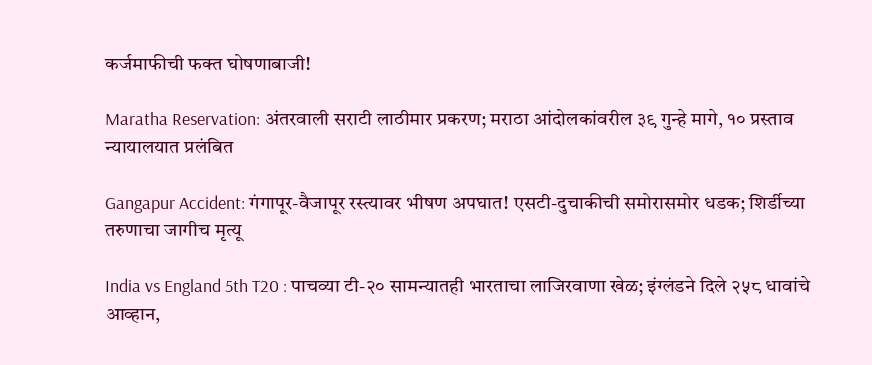कर्जमाफीची फक्त घोषणाबाजी!

Maratha Reservation: अंतरवाली सराटी लाठीमार प्रकरण; मराठा आंदोलकांवरील ३९ गुन्हे मागे, १० प्रस्ताव न्यायालयात प्रलंबित

Gangapur Accident: गंगापूर-वैजापूर रस्त्यावर भीषण अपघात! एसटी-दुचाकीची समोरासमोर धडक; शिर्डीच्या तरुणाचा जागीच मृत्यू

India vs England 5th T20 : पाचव्या टी-२० सामन्यातही भारताचा लाजिरवाणा खेळ; इंग्लंडने दिले २५८ धावांचे आव्हान,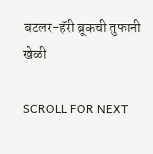बटलर-हॅरी ब्रूकची तुफानी खेळी

SCROLL FOR NEXT